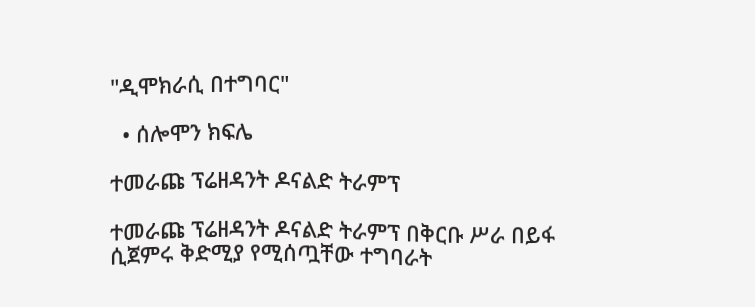"ዲሞክራሲ በተግባር"

  • ሰሎሞን ክፍሌ

ተመራጩ ፕሬዘዳንት ዶናልድ ትራምፕ

ተመራጩ ፕሬዘዳንት ዶናልድ ትራምፕ በቅርቡ ሥራ በይፋ ሲጀምሩ ቅድሚያ የሚሰጧቸው ተግባራት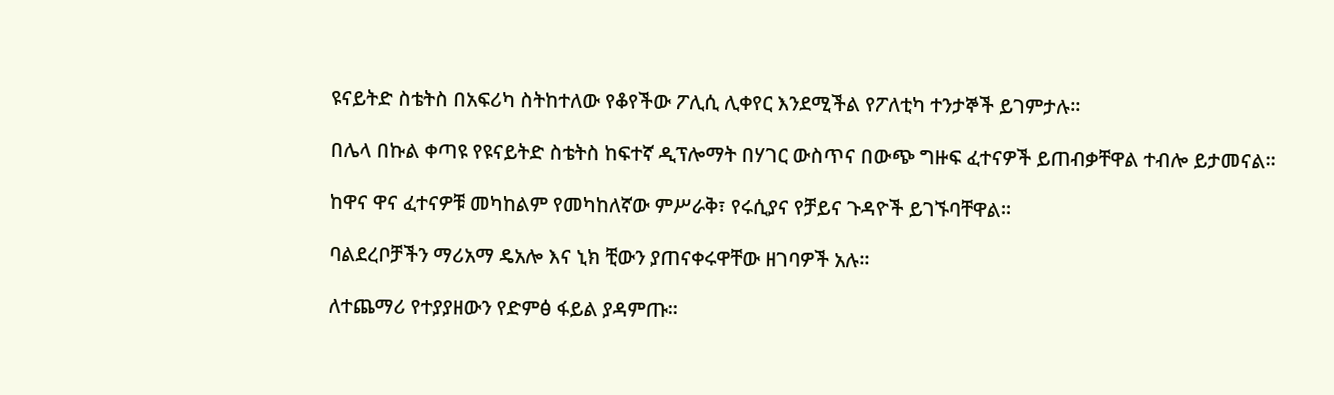ዩናይትድ ስቴትስ በአፍሪካ ስትከተለው የቆየችው ፖሊሲ ሊቀየር እንደሚችል የፖለቲካ ተንታኞች ይገምታሉ።

በሌላ በኩል ቀጣዩ የዩናይትድ ስቴትስ ከፍተኛ ዲፕሎማት በሃገር ውስጥና በውጭ ግዙፍ ፈተናዎች ይጠብቃቸዋል ተብሎ ይታመናል።

ከዋና ዋና ፈተናዎቹ መካከልም የመካከለኛው ምሥራቅ፣ የሩሲያና የቻይና ጉዳዮች ይገኙባቸዋል።

ባልደረቦቻችን ማሪአማ ዴአሎ እና ኒክ ቺውን ያጠናቀሩዋቸው ዘገባዎች አሉ።

ለተጨማሪ የተያያዘውን የድምፅ ፋይል ያዳምጡ፡፡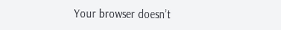Your browser doesn’t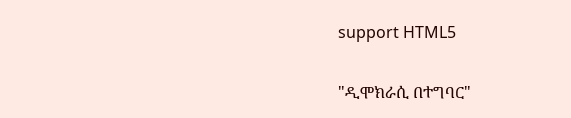support HTML5

"ዲሞክራሲ በተግባር"